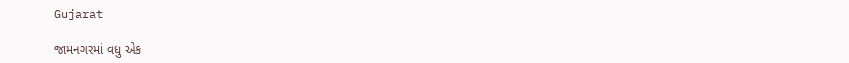Gujarat

જામનગરમાં વધુ એક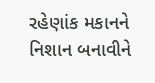રહેણાંક મકાનને નિશાન બનાવીને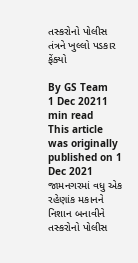તસ્કરોનો પોલીસ તંત્રને ખુલ્લો પડકાર ફેંક્યો

By GS Team
1 Dec 20211 min read
This article was originally published on 1 Dec 2021
જામનગરમાં વધુ એક રહેણાંક મકાનને નિશાન બનાવીને તસ્કરોનો પોલીસ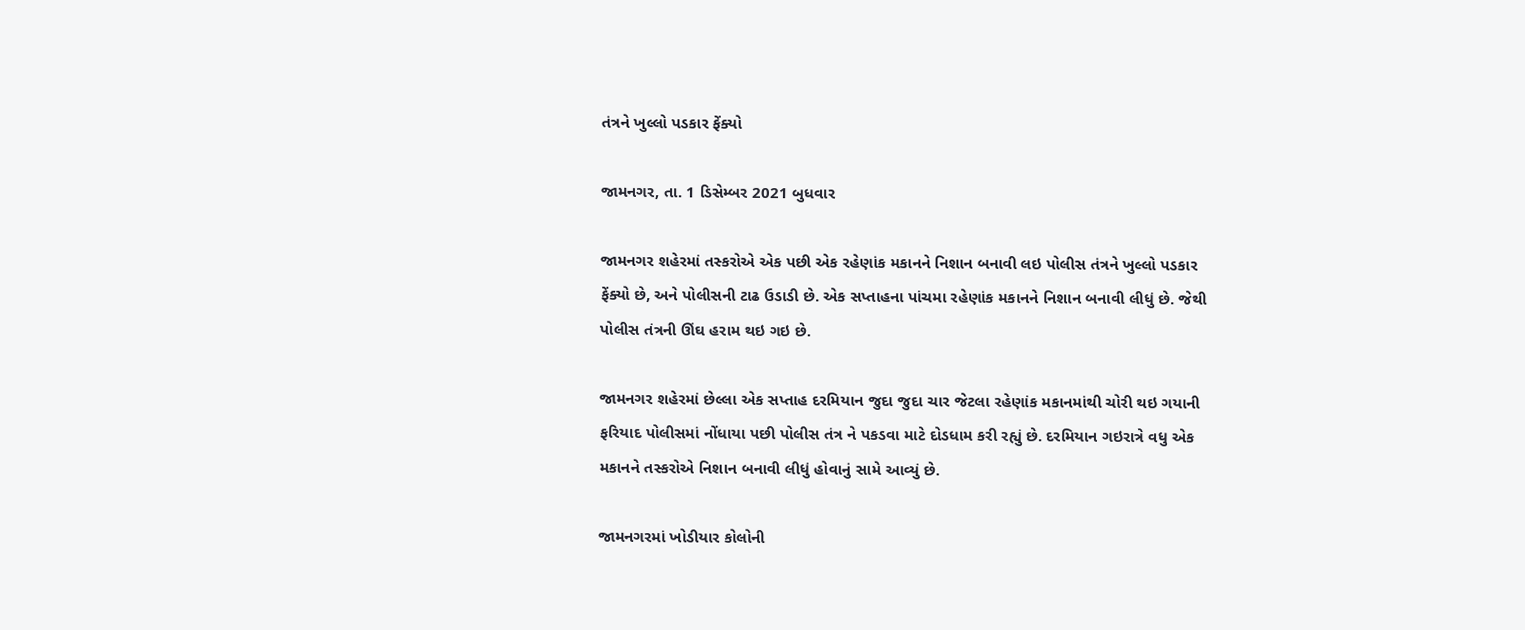તંત્રને ખુલ્લો પડકાર ફેંક્યો

જામનગર, તા. 1 ડિસેમ્બર 2021 બુધવાર

જામનગર શહેરમાં તસ્કરોએ એક પછી એક રહેણાંક મકાનને નિશાન બનાવી લઇ પોલીસ તંત્રને ખુલ્લો પડકાર ફેંક્યો છે, અને પોલીસની ટાઢ ઉડાડી છે. એક સપ્તાહના પાંચમા રહેણાંક મકાનને નિશાન બનાવી લીધું છે. જેથી પોલીસ તંત્રની ઊંઘ હરામ થઇ ગઇ છે.

જામનગર શહેરમાં છેલ્લા એક સપ્તાહ દરમિયાન જુદા જુદા ચાર જેટલા રહેણાંક મકાનમાંથી ચોરી થઇ ગયાની ફરિયાદ પોલીસમાં નોંધાયા પછી પોલીસ તંત્ર ને પકડવા માટે દોડધામ કરી રહ્યું છે. દરમિયાન ગઇરાત્રે વધુ એક મકાનને તસ્કરોએ નિશાન બનાવી લીધું હોવાનું સામે આવ્યું છે.

જામનગરમાં ખોડીયાર કોલોની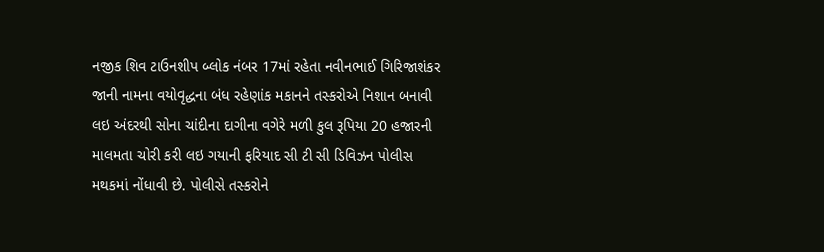નજીક શિવ ટાઉનશીપ બ્લોક નંબર 17માં રહેતા નવીનભાઈ ગિરિજાશંકર જાની નામના વયોવૃદ્ધના બંધ રહેણાંક મકાનને તસ્કરોએ નિશાન બનાવી લઇ અંદરથી સોના ચાંદીના દાગીના વગેરે મળી કુલ રૂપિયા 20 હજારની માલમતા ચોરી કરી લઇ ગયાની ફરિયાદ સી ટી સી ડિવિઝન પોલીસ મથકમાં નોંધાવી છે. પોલીસે તસ્કરોને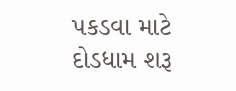પકડવા માટે દોડધામ શરૂ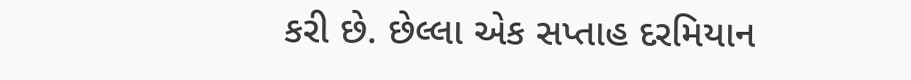કરી છે. છેલ્લા એક સપ્તાહ દરમિયાન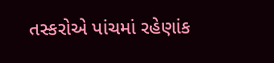તસ્કરોએ પાંચમાં રહેણાંક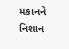મકાનને નિશાન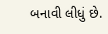બનાવી લીધું છે.